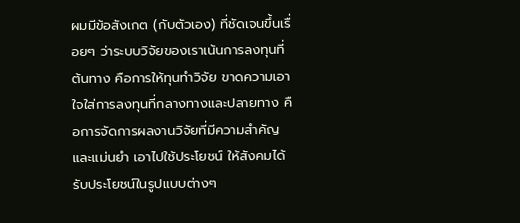ผมมีข้อสังเกต (กับตัวเอง) ที่ชัดเจนขึ้นเรื่อยๆ ว่าระบบวิจัยของเราเน้นการลงทุนที่ต้นทาง คือการให้ทุนทำวิจัย ขาดความเอาใจใส่การลงทุนที่กลางทางและปลายทาง คือการจัดการผลงานวิจัยที่มีความสำคัญและแม่นยำ เอาไปใช้ประโยชน์ ให้สังคมได้รับประโยชน์ในรูปแบบต่างๆ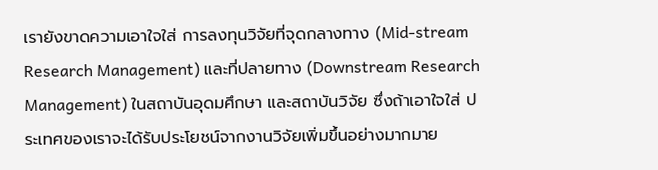เรายังขาดความเอาใจใส่ การลงทุนวิจัยที่จุดกลางทาง (Mid-stream Research Management) และที่ปลายทาง (Downstream Research Management) ในสถาบันอุดมศึกษา และสถาบันวิจัย ซึ่งถ้าเอาใจใส่ ประเทศของเราจะได้รับประโยชน์จากงานวิจัยเพิ่มขึ้นอย่างมากมาย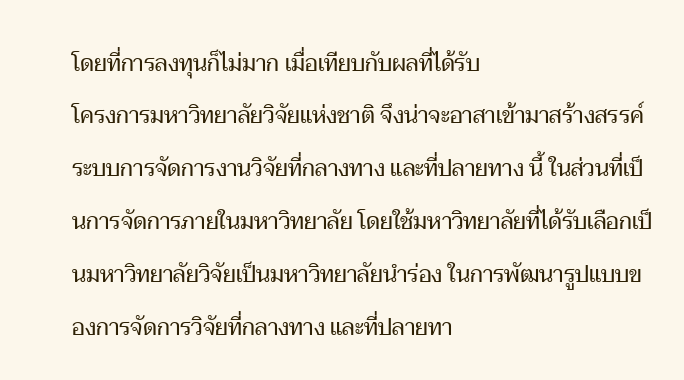โดยที่การลงทุนก็ไม่มาก เมื่อเทียบกับผลที่ได้รับ
โครงการมหาวิทยาลัยวิจัยแห่งชาติ จึงน่าจะอาสาเข้ามาสร้างสรรค์ระบบการจัดการงานวิจัยที่กลางทาง และที่ปลายทาง นี้ ในส่วนที่เป็นการจัดการภายในมหาวิทยาลัย โดยใช้มหาวิทยาลัยที่ได้รับเลือกเป็นมหาวิทยาลัยวิจัยเป็นมหาวิทยาลัยนำร่อง ในการพัฒนารูปแบบของการจัดการวิจัยที่กลางทาง และที่ปลายทา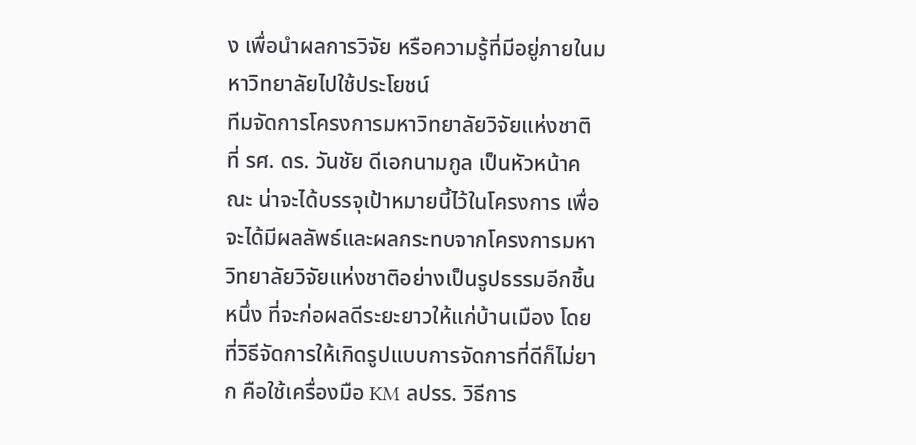ง เพื่อนำผลการวิจัย หรือความรู้ที่มีอยู่ภายในมหาวิทยาลัยไปใช้ประโยชน์
ทีมจัดการโครงการมหาวิทยาลัยวิจัยแห่งชาติ ที่ รศ. ดร. วันชัย ดีเอกนามกูล เป็นหัวหน้าคณะ น่าจะได้บรรจุเป้าหมายนี้ไว้ในโครงการ เพื่อจะได้มีผลลัพธ์และผลกระทบจากโครงการมหาวิทยาลัยวิจัยแห่งชาติอย่างเป็นรูปธรรมอีกชิ้นหนึ่ง ที่จะก่อผลดีระยะยาวให้แก่บ้านเมือง โดยที่วิธีจัดการให้เกิดรูปแบบการจัดการที่ดีก็ไม่ยาก คือใช้เครื่องมือ KM ลปรร. วิธีการ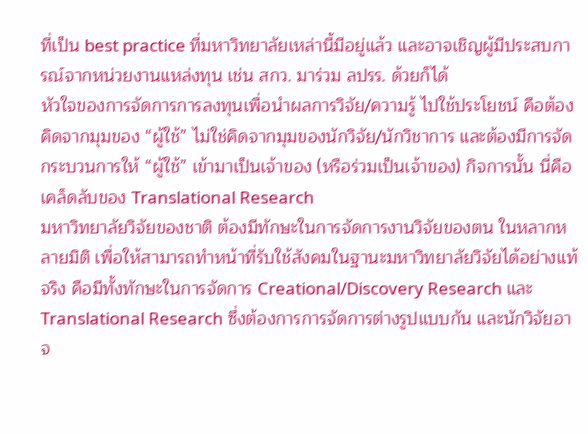ที่เป็น best practice ที่มหาวิทยาลัยเหล่านี้มีอยู่แล้ว และอาจเชิญผู้มีประสบการณ์จากหน่วยงานแหล่งทุน เช่น สกว. มาร่วม ลปรร. ด้วยก็ได้
หัวใจของการจัดการการลงทุนเพื่อนำผลการวิจัย/ความรู้ ไปใช้ประโยชน์ คือต้องคิดจากมุมของ “ผู้ใช้” ไม่ใช่คิดจากมุมของนักวิจัย/นักวิชาการ และต้องมีการจัดกระบวนการให้ “ผู้ใช้” เข้ามาเป็นเจ้าของ (หรือร่วมเป็นเจ้าของ) กิจการนั้น นี่คือเคล็ดลับของ Translational Research
มหาวิทยาลัยวิจัยของชาติ ต้องมีทักษะในการจัดการงานวิจัยของตน ในหลากหลายมิติ เพื่อให้สามารถทำหน้าที่รับใช้สังคมในฐานะมหาวิทยาลัยวิจัยได้อย่างแท้จริง คือมีทั้งทักษะในการจัดการ Creational/Discovery Research และ Translational Research ซึ่งต้องการการจัดการต่างรูปแบบกัน และนักวิจัยอาจ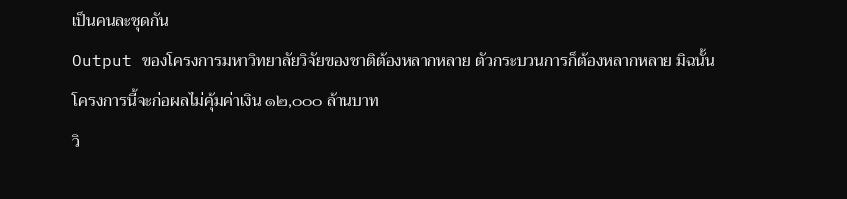เป็นคนละชุดกัน
Output ของโครงการมหาวิทยาลัยวิจัยของชาติต้องหลากหลาย ตัวกระบวนการก็ต้องหลากหลาย มิฉนั้นโครงการนี้จะก่อผลไม่คุ้มค่าเงิน ๑๒,๐๐๐ ล้านบาท
วิ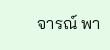จารณ์ พา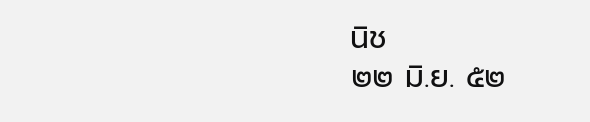นิช
๒๒ มิ.ย. ๕๒